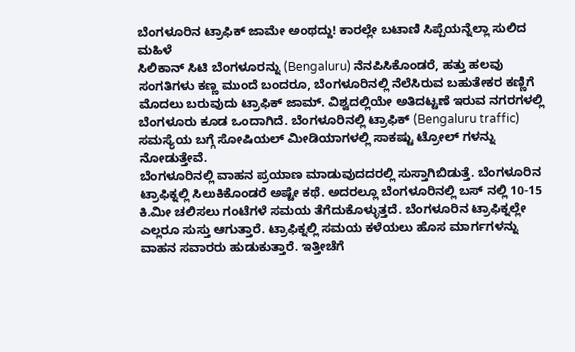ಬೆಂಗಳೂರಿನ ಟ್ರಾಫಿಕ್ ಜಾಮೇ ಅಂಥದ್ದು! ಕಾರಲ್ಲೇ ಬಟಾಣಿ ಸಿಪ್ಪೆಯನ್ನೆಲ್ಲಾ ಸುಲಿದ ಮಹಿಳೆ
ಸಿಲಿಕಾನ್ ಸಿಟಿ ಬೆಂಗಳೂರನ್ನು (Bengaluru) ನೆನಪಿಸಿಕೊಂಡರೆ, ಹತ್ತು ಹಲವು ಸಂಗತಿಗಳು ಕಣ್ಣ ಮುಂದೆ ಬಂದರೂ, ಬೆಂಗಳೂರಿನಲ್ಲಿ ನೆಲೆಸಿರುವ ಬಹುತೇಕರ ಕಣ್ಣಿಗೆ ಮೊದಲು ಬರುವುದು ಟ್ರಾಫಿಕ್ ಜಾಮ್. ವಿಶ್ವದಲ್ಲಿಯೇ ಅತಿದಟ್ಟಣೆ ಇರುವ ನಗರಗಳಲ್ಲಿ ಬೆಂಗಳೂರು ಕೂಡ ಒಂದಾಗಿದೆ. ಬೆಂಗಳೂರಿನಲ್ಲಿ ಟ್ರಾಫಿಕ್ (Bengaluru traffic) ಸಮಸ್ಯೆಯ ಬಗ್ಗೆ ಸೋಷಿಯಲ್ ಮೀಡಿಯಾಗಳಲ್ಲಿ ಸಾಕಷ್ಟು ಟ್ರೋಲ್ ಗಳನ್ನು ನೋಡುತ್ತೇವೆ.
ಬೆಂಗಳೂರಿನಲ್ಲಿ ವಾಹನ ಪ್ರಯಾಣ ಮಾಡುವುದದರಲ್ಲಿ ಸುಸ್ತಾಗಿಬಿಡುತ್ತೆ. ಬೆಂಗಳೂರಿನ ಟ್ರಾಫಿಕ್ನಲ್ಲಿ ಸಿಲುಕಿಕೊಂಡರೆ ಅಷ್ಟೇ ಕಥೆ. ಅದರಲ್ಲೂ ಬೆಂಗಳೂರಿನಲ್ಲಿ ಬಸ್ ನಲ್ಲಿ 10-15 ಕಿ.ಮೀ ಚಲಿಸಲು ಗಂಟೆಗಳೆ ಸಮಯ ತೆಗೆದುಕೊಳ್ಳುತ್ತದೆ. ಬೆಂಗಳೂರಿನ ಟ್ರಾಫಿಕ್ನಲ್ಲೇ ಎಲ್ಲರೂ ಸುಸ್ತು ಆಗುತ್ತಾರೆ. ಟ್ರಾಫಿಕ್ನಲ್ಲಿ ಸಮಯ ಕಳೆಯಲು ಹೊಸ ಮಾರ್ಗಗಳನ್ನು ವಾಹನ ಸವಾರರು ಹುಡುಕುತ್ತಾರೆ. ಇತ್ತೀಚೆಗೆ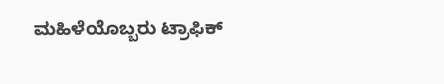ಮಹಿಳೆಯೊಬ್ಬರು ಟ್ರಾಫಿಕ್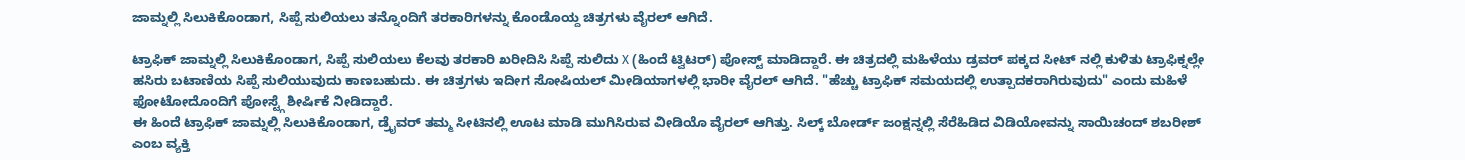ಜಾಮ್ನಲ್ಲಿ ಸಿಲುಕಿಕೊಂಡಾಗ, ಸಿಪ್ಪೆ ಸುಲಿಯಲು ತನ್ನೊಂದಿಗೆ ತರಕಾರಿಗಳನ್ನು ಕೊಂಡೊಯ್ದ ಚಿತ್ರಗಳು ವೈರಲ್ ಆಗಿದೆ.

ಟ್ರಾಫಿಕ್ ಜಾಮ್ನಲ್ಲಿ ಸಿಲುಕಿಕೊಂಡಾಗ, ಸಿಪ್ಪೆ ಸುಲಿಯಲು ಕೆಲವು ತರಕಾರಿ ಖರೀದಿಸಿ ಸಿಪ್ಪೆ ಸುಲಿದು X (ಹಿಂದೆ ಟ್ವಿಟರ್) ಪೋಸ್ಟ್ ಮಾಡಿದ್ದಾರೆ. ಈ ಚಿತ್ರದಲ್ಲಿ ಮಹಿಳೆಯು ಡ್ರವರ್ ಪಕ್ಕದ ಸೀಟ್ ನಲ್ಲಿ ಕುಳಿತು ಟ್ರಾಫಿಕ್ನಲ್ಲೇ ಹಸಿರು ಬಟಾಣಿಯ ಸಿಪ್ಪೆ ಸುಲಿಯುವುದು ಕಾಣಬಹುದು. ಈ ಚಿತ್ರಗಳು ಇದೀಗ ಸೋಷಿಯಲ್ ಮೀಡಿಯಾಗಳಲ್ಲಿ ಭಾರೀ ವೈರಲ್ ಆಗಿದೆ. "ಹೆಚ್ಚು ಟ್ರಾಫಿಕ್ ಸಮಯದಲ್ಲಿ ಉತ್ಪಾದಕರಾಗಿರುವುದು" ಎಂದು ಮಹಿಳೆ ಫೋಟೋದೊಂದಿಗೆ ಪೋಸ್ಟ್ಗೆ ಶೀರ್ಷಿಕೆ ನೀಡಿದ್ದಾರೆ.
ಈ ಹಿಂದೆ ಟ್ರಾಫಿಕ್ ಜಾಮ್ನಲ್ಲಿ ಸಿಲುಕಿಕೊಂಡಾಗ, ಡ್ರೈವರ್ ತಮ್ಮ ಸೀಟಿನಲ್ಲಿ ಊಟ ಮಾಡಿ ಮುಗಿಸಿರುವ ವೀಡಿಯೊ ವೈರಲ್ ಆಗಿತ್ತು. ಸಿಲ್ಕ್ ಬೋರ್ಡ್ ಜಂಕ್ಷನ್ನಲ್ಲಿ ಸೆರೆಹಿಡಿದ ವಿಡಿಯೋವನ್ನು ಸಾಯಿಚಂದ್ ಶಬರೀಶ್ ಎಂಬ ವ್ಯಕ್ತಿ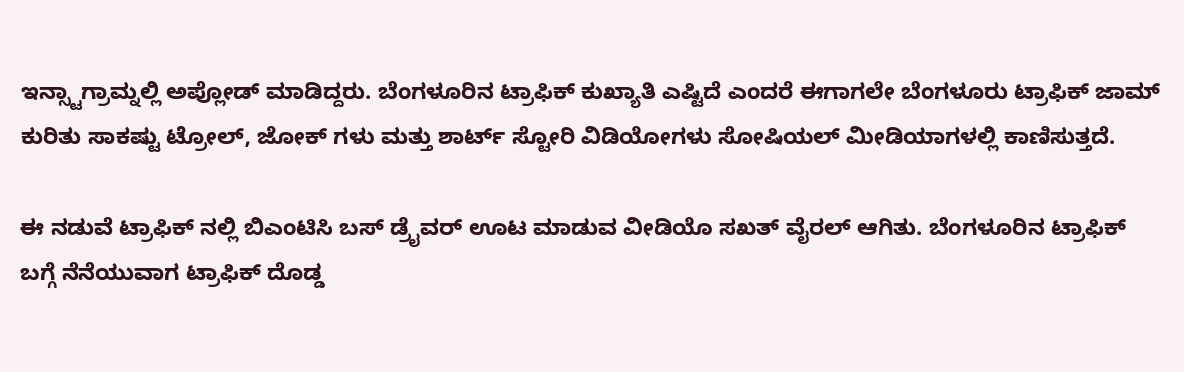ಇನ್ಸ್ಟಾಗ್ರಾಮ್ನಲ್ಲಿ ಅಪ್ಲೋಡ್ ಮಾಡಿದ್ದರು. ಬೆಂಗಳೂರಿನ ಟ್ರಾಫಿಕ್ ಕುಖ್ಯಾತಿ ಎಷ್ಟಿದೆ ಎಂದರೆ ಈಗಾಗಲೇ ಬೆಂಗಳೂರು ಟ್ರಾಫಿಕ್ ಜಾಮ್ ಕುರಿತು ಸಾಕಷ್ಟು ಟ್ರೋಲ್, ಜೋಕ್ ಗಳು ಮತ್ತು ಶಾರ್ಟ್ ಸ್ಟೋರಿ ವಿಡಿಯೋಗಳು ಸೋಷಿಯಲ್ ಮೀಡಿಯಾಗಳಲ್ಲಿ ಕಾಣಿಸುತ್ತದೆ.

ಈ ನಡುವೆ ಟ್ರಾಫಿಕ್ ನಲ್ಲಿ ಬಿಎಂಟಿಸಿ ಬಸ್ ಡ್ರೈವರ್ ಊಟ ಮಾಡುವ ವೀಡಿಯೊ ಸಖತ್ ವೈರಲ್ ಆಗಿತು. ಬೆಂಗಳೂರಿನ ಟ್ರಾಫಿಕ್ ಬಗ್ಗೆ ನೆನೆಯುವಾಗ ಟ್ರಾಫಿಕ್ ದೊಡ್ಡ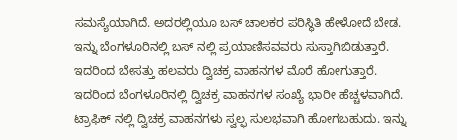ಸಮಸ್ಯೆಯಾಗಿದೆ. ಅದರಲ್ಲಿಯೂ ಬಸ್ ಚಾಲಕರ ಪರಿಸ್ಥಿತಿ ಹೇಳೋದೆ ಬೇಡ. ಇನ್ನು ಬೆಂಗಳೂರಿನಲ್ಲಿ ಬಸ್ ನಲ್ಲಿ ಪ್ರಯಾಣಿಸವವರು ಸುಸ್ತಾಗಿಬಿಡುತ್ತಾರೆ. ಇದರಿಂದ ಬೇಸತ್ತು ಹಲವರು ದ್ವಿಚಕ್ರ ವಾಹನಗಳ ಮೊರೆ ಹೋಗುತ್ತಾರೆ.
ಇದರಿಂದ ಬೆಂಗಳೂರಿನಲ್ಲಿ ದ್ವಿಚಕ್ರ ವಾಹನಗಳ ಸಂಖ್ಯೆ ಭಾರೀ ಹೆಚ್ಚಳವಾಗಿದೆ. ಟ್ರಾಫಿಕ್ ನಲ್ಲಿ ದ್ವಿಚಕ್ರ ವಾಹನಗಳು ಸ್ವಲ್ಫ ಸುಲಭವಾಗಿ ಹೋಗಬಹುದು. ಇನ್ನು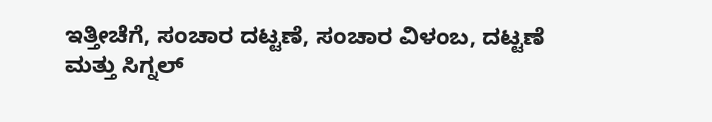ಇತ್ತೀಚೆಗೆ, ಸಂಚಾರ ದಟ್ಟಣೆ, ಸಂಚಾರ ವಿಳಂಬ, ದಟ್ಟಣೆ ಮತ್ತು ಸಿಗ್ನಲ್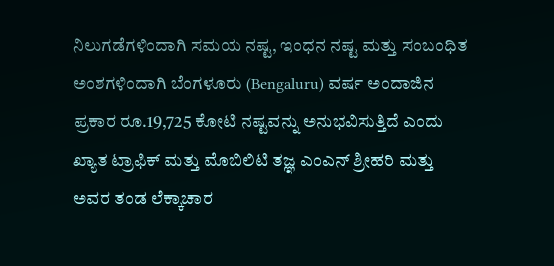ನಿಲುಗಡೆಗಳಿಂದಾಗಿ ಸಮಯ ನಷ್ಟ, ಇಂಧನ ನಷ್ಟ ಮತ್ತು ಸಂಬಂಧಿತ ಅಂಶಗಳಿಂದಾಗಿ ಬೆಂಗಳೂರು (Bengaluru) ವರ್ಷ ಅಂದಾಜಿನ ಪ್ರಕಾರ ರೂ.19,725 ಕೋಟಿ ನಷ್ಟವನ್ನು ಅನುಭವಿಸುತ್ತಿದೆ ಎಂದು ಖ್ಯಾತ ಟ್ರಾಫಿಕ್ ಮತ್ತು ಮೊಬಿಲಿಟಿ ತಜ್ಞ ಎಂಎನ್ ಶ್ರೀಹರಿ ಮತ್ತು ಅವರ ತಂಡ ಲೆಕ್ಕಾಚಾರ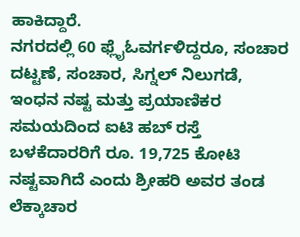ಹಾಕಿದ್ದಾರೆ.
ನಗರದಲ್ಲಿ 60 ಫ್ಲೈಓವರ್ಗಳಿದ್ದರೂ, ಸಂಚಾರ ದಟ್ಟಣೆ, ಸಂಚಾರ, ಸಿಗ್ನಲ್ ನಿಲುಗಡೆ, ಇಂಧನ ನಷ್ಟ ಮತ್ತು ಪ್ರಯಾಣಿಕರ ಸಮಯದಿಂದ ಐಟಿ ಹಬ್ ರಸ್ತೆ ಬಳಕೆದಾರರಿಗೆ ರೂ. 19,725 ಕೋಟಿ ನಷ್ಟವಾಗಿದೆ ಎಂದು ಶ್ರೀಹರಿ ಅವರ ತಂಡ ಲೆಕ್ಕಾಚಾರ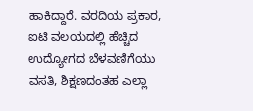ಹಾಕಿದ್ದಾರೆ. ವರದಿಯ ಪ್ರಕಾರ, ಐಟಿ ವಲಯದಲ್ಲಿ ಹೆಚ್ಚಿದ ಉದ್ಯೋಗದ ಬೆಳವಣಿಗೆಯು ವಸತಿ, ಶಿಕ್ಷಣದಂತಹ ಎಲ್ಲಾ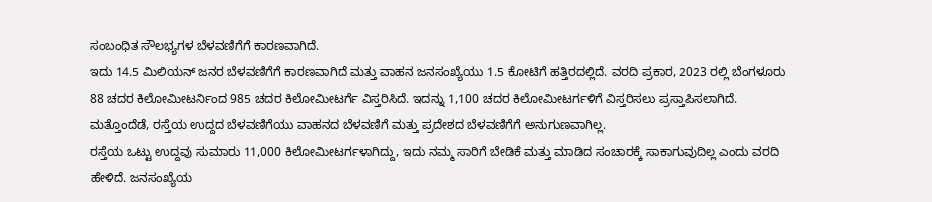ಸಂಬಂಧಿತ ಸೌಲಭ್ಯಗಳ ಬೆಳವಣಿಗೆಗೆ ಕಾರಣವಾಗಿದೆ.
ಇದು 14.5 ಮಿಲಿಯನ್ ಜನರ ಬೆಳವಣಿಗೆಗೆ ಕಾರಣವಾಗಿದೆ ಮತ್ತು ವಾಹನ ಜನಸಂಖ್ಯೆಯು 1.5 ಕೋಟಿಗೆ ಹತ್ತಿರದಲ್ಲಿದೆ. ವರದಿ ಪ್ರಕಾರ, 2023 ರಲ್ಲಿ ಬೆಂಗಳೂರು 88 ಚದರ ಕಿಲೋಮೀಟರ್ನಿಂದ 985 ಚದರ ಕಿಲೋಮೀಟರ್ಗೆ ವಿಸ್ತರಿಸಿದೆ. ಇದನ್ನು 1,100 ಚದರ ಕಿಲೋಮೀಟರ್ಗಳಿಗೆ ವಿಸ್ತರಿಸಲು ಪ್ರಸ್ತಾಪಿಸಲಾಗಿದೆ. ಮತ್ತೊಂದೆಡೆ, ರಸ್ತೆಯ ಉದ್ದದ ಬೆಳವಣಿಗೆಯು ವಾಹನದ ಬೆಳವಣಿಗೆ ಮತ್ತು ಪ್ರದೇಶದ ಬೆಳವಣಿಗೆಗೆ ಅನುಗುಣವಾಗಿಲ್ಲ.
ರಸ್ತೆಯ ಒಟ್ಟು ಉದ್ದವು ಸುಮಾರು 11,000 ಕಿಲೋಮೀಟರ್ಗಳಾಗಿದ್ದು, ಇದು ನಮ್ಮ ಸಾರಿಗೆ ಬೇಡಿಕೆ ಮತ್ತು ಮಾಡಿದ ಸಂಚಾರಕ್ಕೆ ಸಾಕಾಗುವುದಿಲ್ಲ ಎಂದು ವರದಿ ಹೇಳಿದೆ. ಜನಸಂಖ್ಯೆಯ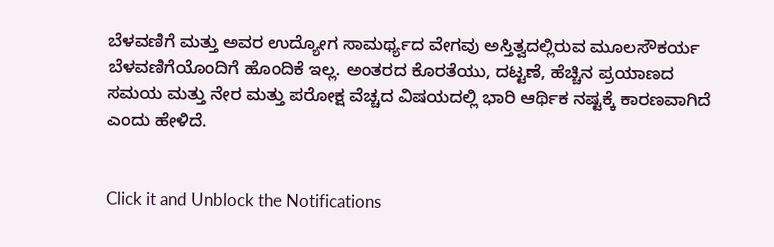ಬೆಳವಣಿಗೆ ಮತ್ತು ಅವರ ಉದ್ಯೋಗ ಸಾಮರ್ಥ್ಯದ ವೇಗವು ಅಸ್ತಿತ್ವದಲ್ಲಿರುವ ಮೂಲಸೌಕರ್ಯ ಬೆಳವಣಿಗೆಯೊಂದಿಗೆ ಹೊಂದಿಕೆ ಇಲ್ಲ. ಅಂತರದ ಕೊರತೆಯು, ದಟ್ಟಣೆ, ಹೆಚ್ಚಿನ ಪ್ರಯಾಣದ ಸಮಯ ಮತ್ತು ನೇರ ಮತ್ತು ಪರೋಕ್ಷ ವೆಚ್ಚದ ವಿಷಯದಲ್ಲಿ ಭಾರಿ ಆರ್ಥಿಕ ನಷ್ಟಕ್ಕೆ ಕಾರಣವಾಗಿದೆ ಎಂದು ಹೇಳಿದೆ.


Click it and Unblock the Notifications